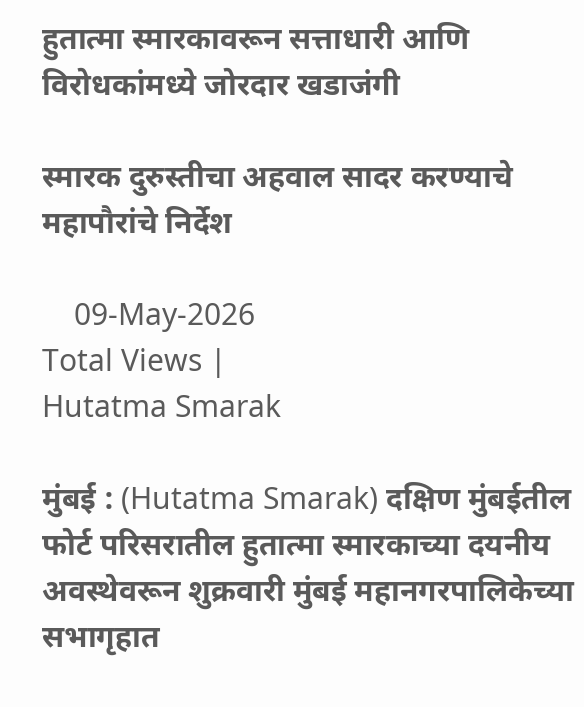हुतात्मा स्मारकावरून सत्ताधारी आणि विरोधकांमध्ये जोरदार खडाजंगी

स्मारक दुरुस्तीचा अहवाल सादर करण्याचे महापौरांचे निर्देश

    09-May-2026
Total Views |
Hutatma Smarak

मुंबई : (Hutatma Smarak) दक्षिण मुंबईतील फोर्ट परिसरातील हुतात्मा स्मारकाच्या दयनीय अवस्थेवरून शुक्रवारी मुंबई महानगरपालिकेच्या सभागृहात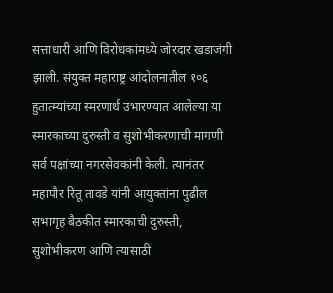सत्ताधारी आणि विरोधकांमध्ये जोरदार खडाजंगी झाली. संयुक्त महाराष्ट्र आंदोलनातील १०६ हुतात्म्यांच्या स्मरणार्थ उभारण्यात आलेल्या या स्मारकाच्या दुरुस्ती व सुशोभीकरणाची मागणी सर्व पक्षांच्या नगरसेवकांनी केली. त्यानंतर महापौर रितू तावडे यांनी आयुक्तांना पुढील सभागृह बैठकीत स्मारकाची दुरुस्ती, सुशोभीकरण आणि त्यासाठी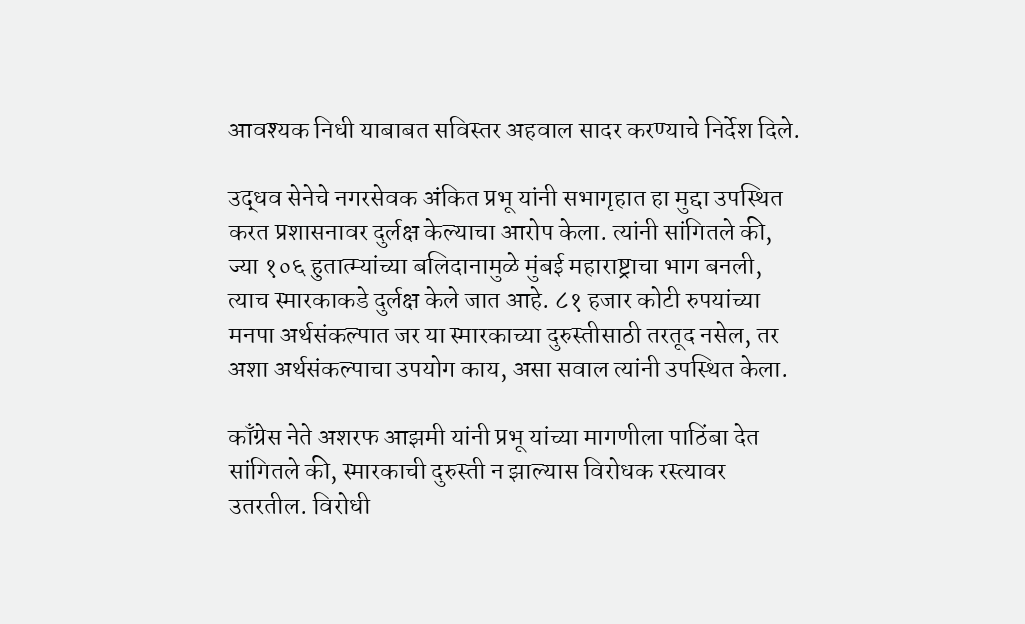आवश्यक निधी याबाबत सविस्तर अहवाल सादर करण्याचे निर्देश दिले.

उद्धव सेनेचे नगरसेवक अंकित प्रभू यांनी सभागृहात हा मुद्दा उपस्थित करत प्रशासनावर दुर्लक्ष केल्याचा आरोप केला. त्यांनी सांगितले की, ज्या १०६ हुतात्म्यांच्या बलिदानामुळे मुंबई महाराष्ट्राचा भाग बनली, त्याच स्मारकाकडे दुर्लक्ष केले जात आहे. ८१ हजार कोटी रुपयांच्या मनपा अर्थसंकल्पात जर या स्मारकाच्या दुरुस्तीसाठी तरतूद नसेल, तर अशा अर्थसंकल्पाचा उपयोग काय, असा सवाल त्यांनी उपस्थित केला.

काँग्रेस नेते अशरफ आझमी यांनी प्रभू यांच्या मागणीला पाठिंबा देत सांगितले की, स्मारकाची दुरुस्ती न झाल्यास विरोधक रस्त्यावर उतरतील. विरोधी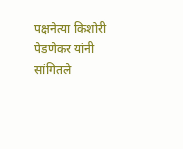पक्षनेत्या किशोरी पेडणेकर यांनी सांगितले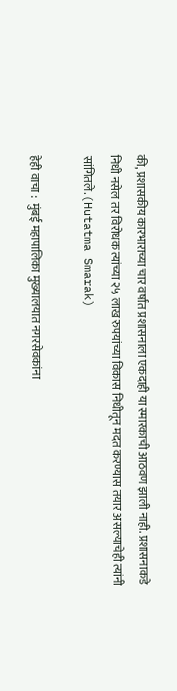की, प्रशासकीय कारभाराच्या चार वर्षांत प्रशासनाला एकदाही या स्मारकाची आठवण झाली नाही. प्रशासनाकडे निधी नसेल तर विरोधक त्यांच्या २५ लाख रुपयांच्या विकास निधीतून मदत करण्यास तयार असल्याचेही त्यांनी सांगितले.(Hutatma Smarak)

हेही वाचा :  मुंबई महापालिका मुख्यालयात नगरसेवकांना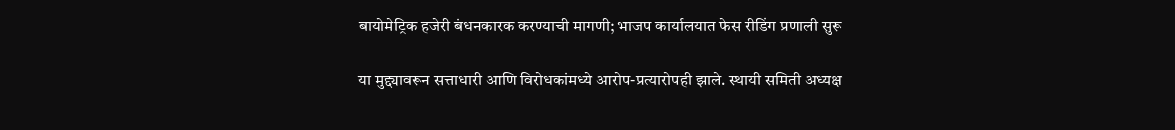बायोमेट्रिक हजेरी बंधनकारक करण्याची मागणी; भाजप कार्यालयात फेस रीडिंग प्रणाली सुरू

या मुद्द्यावरून सत्ताधारी आणि विरोधकांमध्ये आरोप-प्रत्यारोपही झाले. स्थायी समिती अध्यक्ष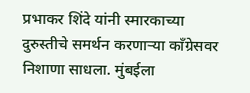प्रभाकर शिंदे यांनी स्मारकाच्या दुरुस्तीचे समर्थन करणाऱ्या काँग्रेसवर निशाणा साधला. मुंबईला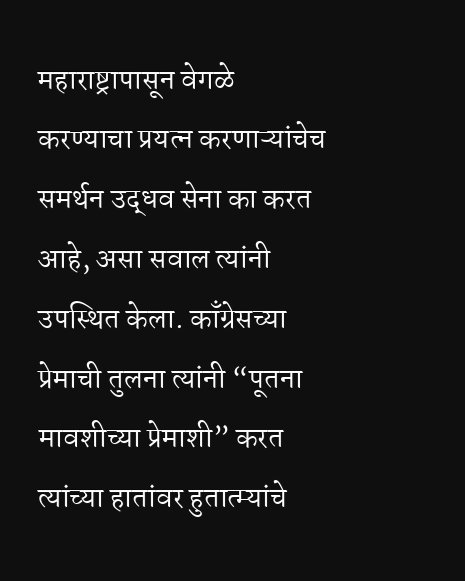महाराष्ट्रापासून वेगळे करण्याचा प्रयत्न करणाऱ्यांचेच समर्थन उद्धव सेना का करत आहे, असा सवाल त्यांनी उपस्थित केला. काँग्रेसच्या प्रेमाची तुलना त्यांनी “पूतना मावशीच्या प्रेमाशी” करत त्यांच्या हातांवर हुतात्म्यांचे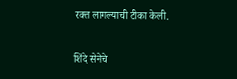रक्त लागल्याची टीका केली.

शिंदे सेनेचे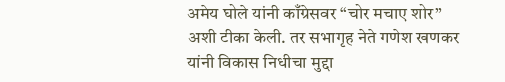अमेय घोले यांनी काँग्रेसवर “चोर मचाए शोर” अशी टीका केली. तर सभागृह नेते गणेश खणकर यांनी विकास निधीचा मुद्दा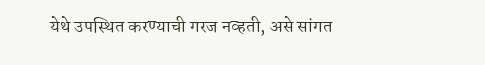येथे उपस्थित करण्याची गरज नव्हती, असे सांगत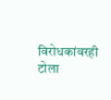विरोधकांवरही टोला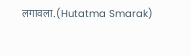लगावला.(Hutatma Smarak)